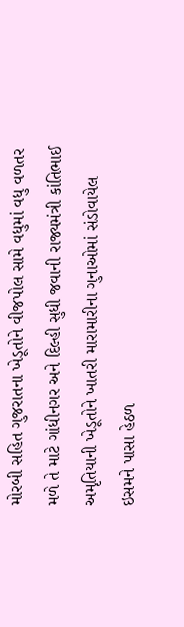મોરબી સહિત ગુજરાતના ખેડૂતોને વીજપોલ સામે વધુમાં વધુ વળતર મળે તે માટે ગાંધીનગર અને દિલ્હી સુધી જવાની રાજ્યમંત્રી કાંતિભાઈ અમૃતિયાની ખેડૂતોને ખાતરી મારામારીના ગુનાઓમાં સંડોવાયેલ ઇસમને પાસા હેઠળ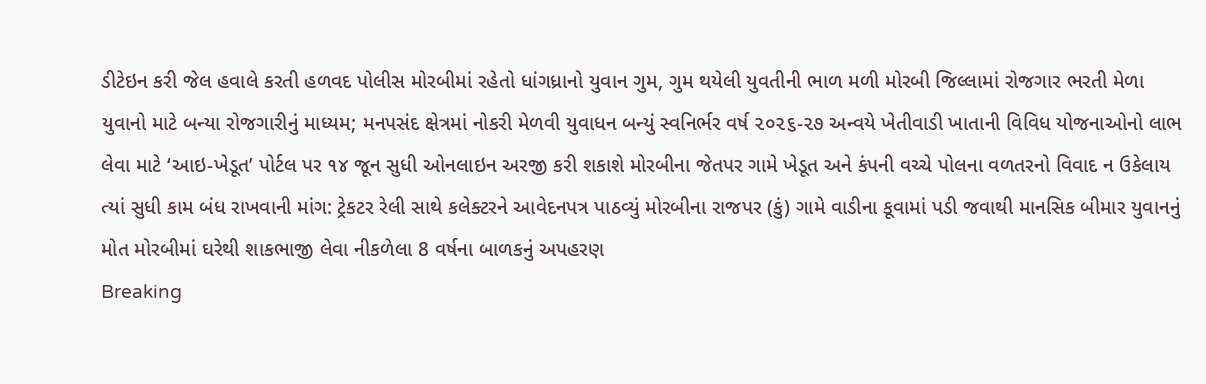ડીટેઇન કરી જેલ હવાલે કરતી હળવદ પોલીસ મોરબીમાં રહેતો ધાંગધ્રાનો યુવાન ગુમ, ગુમ થયેલી યુવતીની ભાળ મળી મોરબી જિલ્લામાં રોજગાર ભરતી મેળા યુવાનો માટે બન્યા રોજગારીનું માધ્યમ; મનપસંદ ક્ષેત્રમાં નોકરી મેળવી યુવાધન બન્યું સ્વનિર્ભર વર્ષ ૨૦૨૬-૨૭ અન્વયે ખેતીવાડી ખાતાની વિવિધ યોજનાઓનો લાભ લેવા માટે ‘આઇ-ખેડૂત’ પોર્ટલ પર ૧૪ જૂન સુધી ઓનલાઇન અરજી કરી શકાશે મોરબીના જેતપર ગામે ખેડૂત અને કંપની વચ્ચે પોલના વળતરનો વિવાદ ન ઉકેલાય ત્યાં સુધી કામ બંધ રાખવાની માંગ: ટ્રેકટર રેલી સાથે કલેક્ટરને આવેદનપત્ર પાઠવ્યું મોરબીના રાજપર (કું) ગામે વાડીના કૂવામાં પડી જવાથી માનસિક બીમાર યુવાનનું મોત મોરબીમાં ઘરેથી શાકભાજી લેવા નીકળેલા 8 વર્ષના બાળકનું અપહરણ
Breaking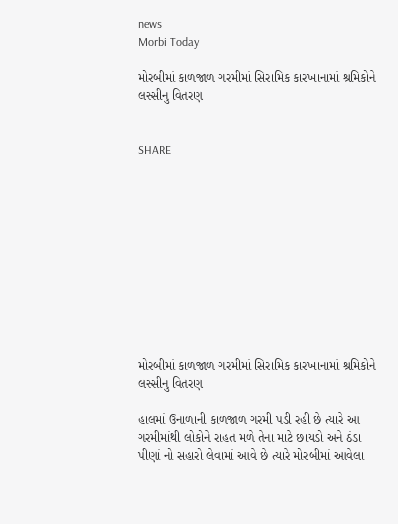news
Morbi Today

મોરબીમાં કાળજાળ ગરમીમાં સિરામિક કારખાનામાં શ્રમિકોને લસ્સીનુ વિતરણ


SHARE











મોરબીમાં કાળજાળ ગરમીમાં સિરામિક કારખાનામાં શ્રમિકોને લસ્સીનુ વિતરણ

હાલમાં ઉનાળાની કાળજાળ ગરમી પડી રહી છે ત્યારે આ ગરમીમાંથી લોકોને રાહત મળે તેના માટે છાયડો અને ઠંડા પીણાં નો સહારો લેવામાં આવે છે ત્યારે મોરબીમાં આવેલા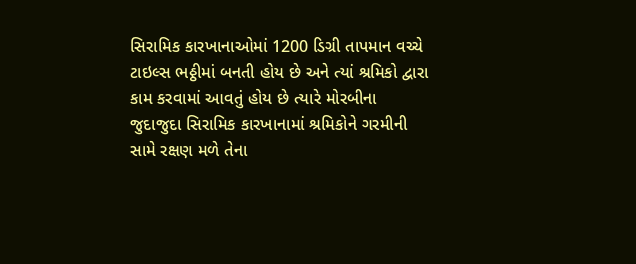સિરામિક કારખાનાઓમાં 1200 ડિગ્રી તાપમાન વચ્ચે ટાઇલ્સ ભઠ્ઠીમાં બનતી હોય છે અને ત્યાં શ્રમિકો દ્વારા કામ કરવામાં આવતું હોય છે ત્યારે મોરબીના જુદાજુદા સિરામિક કારખાનામાં શ્રમિકોને ગરમીની સામે રક્ષણ મળે તેના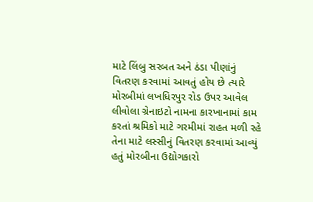માટે લિંબુ સરબત અને ઠંડા પીણાંનું વિતરણ કરવામાં આવતું હોય છે ત્યારે મોરબીમાં લખધિરપુર રોડ ઉપર આવેલ લીવોલા ગ્રેનાઇટો નામના કારખાનામાં કામ કરતાં શ્રમિકો માટે ગરમીમાં રાહત મળી રહે તેના માટે લસ્સીનું વિતરણ કરવામાં આવ્યું હતું મોરબીના ઉદ્યોગકારો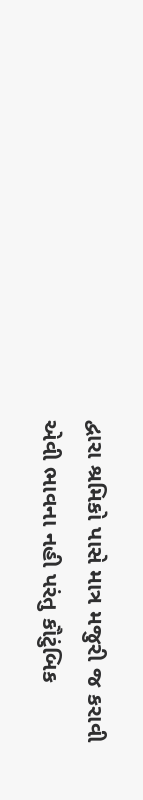દ્વારા શ્રમિકો પાસે માત્ર મજુરી જ કરાવી એવી ભાવના નહી પરંતુ કૌટુંબિક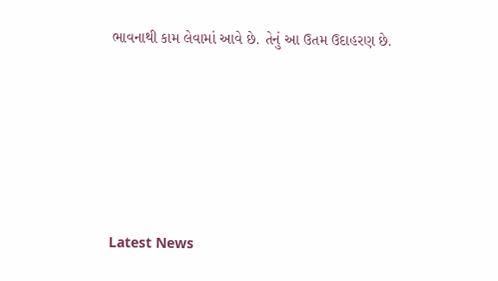ભાવનાથી કામ લેવામાં આવે છે. તેનું આ ઉતમ ઉદાહરણ છે.






Latest News